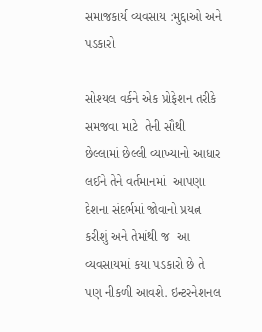સમાજકાર્ય વ્યવસાય :મુદ્દાઓ અને પડકારો

સોશ્યલ વર્કને એક પ્રોફેશન તરીકે સમજવા માટે  તેની સૌથી છેલ્લામાં છેલ્લી વ્યાખ્યાનો આધાર લઈને તેને વર્તમાનમાં  આપણા દેશના સંદર્ભમાં જોવાનો પ્રયત્ન કરીશું અને તેમાંથી જ  આ વ્યવસાયમાં કયા પડકારો છે તે પણ નીકળી આવશે. ઇન્ટરનેશનલ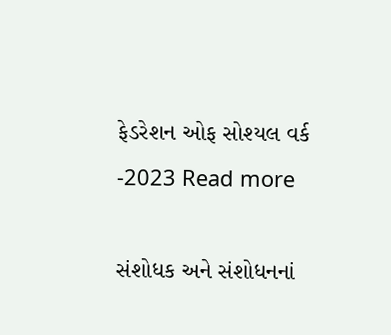ફેડરેશન ઓફ સોશ્યલ વર્ક -2023 Read more

સંશોધક અને સંશોધનનાં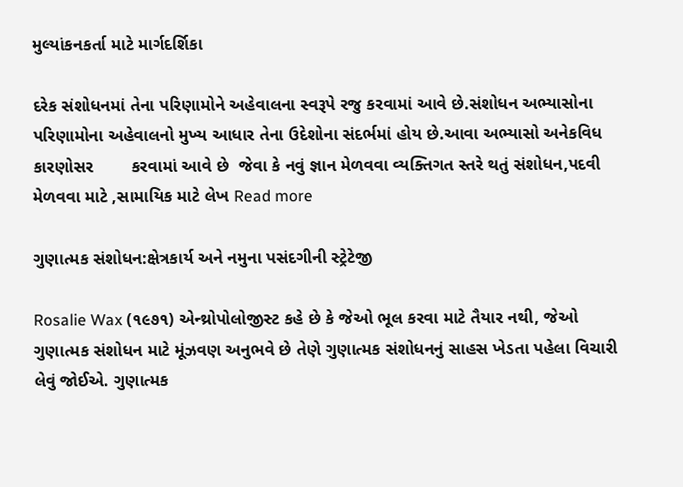મુલ્યાંકનકર્તા માટે માર્ગદર્શિકા

દરેક સંશોધનમાં તેના પરિણામોને અહેવાલના સ્વરૂપે રજુ કરવામાં આવે છે.સંશોધન અભ્યાસોના પરિણામોના અહેવાલનો મુખ્ય આધાર તેના ઉદેશોના સંદર્ભમાં હોય છે.આવા અભ્યાસો અનેકવિધ કારણોસર        કરવામાં આવે છે  જેવા કે નવું જ્ઞાન મેળવવા વ્યક્તિગત સ્તરે થતું સંશોધન,પદવી મેળવવા માટે ,સામાયિક માટે લેખ Read more

ગુણાત્મક સંશોધન:ક્ષેત્રકાર્ય અને નમુના પસંદગીની સ્ટ્રેટેજી

Rosalie Wax (૧૯૭૧) એન્થ્રોપોલોજીસ્ટ કહે છે કે જેઓ ભૂલ કરવા માટે તૈયાર નથી, જેઓ ગુણાત્મક સંશોધન માટે મૂંઝવણ અનુભવે છે તેણે ગુણાત્મક સંશોધનનું સાહસ ખેડતા પહેલા વિચારી લેવું જોઈએ. ગુણાત્મક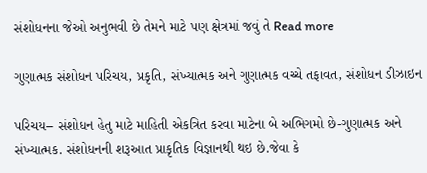સંશોધનના જેઓ અનુભવી છે તેમને માટે પણ ક્ષેત્રમાં જવું તે Read more

ગુણાત્મક સંશોધન પરિચય, પ્રકૃતિ, સંખ્યાત્મક અને ગુણાત્મક વચ્ચે તફાવત, સંશોધન ડીઝાઇન

પરિચય– સંશોધન હેતુ માટે માહિતી એકત્રિત કરવા માટેના બે અભિગમો છે-ગુણાત્મક અને સંખ્યાત્મક. સંશોધનની શરૂઆત પ્રાકૃતિક વિજ્ઞાનથી થઇ છે.જેવા કે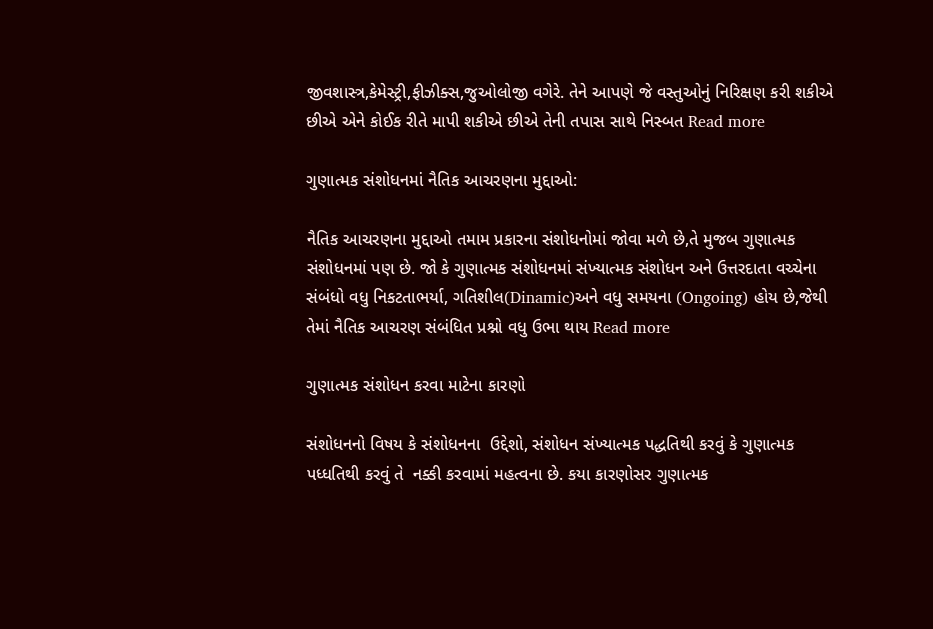જીવશાસ્ત્ર,કેમેસ્ટ્રી,ફીઝીક્સ,જુઓલોજી વગેરે. તેને આપણે જે વસ્તુઓનું નિરિક્ષણ કરી શકીએ છીએ એને કોઈક રીતે માપી શકીએ છીએ તેની તપાસ સાથે નિસ્બત Read more

ગુણાત્મક સંશોધનમાં નૈતિક આચરણના મુદ્દાઓ:

નૈતિક આચરણના મુદ્દાઓ તમામ પ્રકારના સંશોધનોમાં જોવા મળે છે,તે મુજબ ગુણાત્મક સંશોધનમાં પણ છે. જો કે ગુણાત્મક સંશોધનમાં સંખ્યાત્મક સંશોધન અને ઉત્તરદાતા વચ્ચેના સંબંધો વધુ નિકટતાભર્યા, ગતિશીલ(Dinamic)અને વધુ સમયના (Ongoing) હોય છે,જેથી તેમાં નૈતિક આચરણ સંબંધિત પ્રશ્નો વધુ ઉભા થાય Read more

ગુણાત્મક સંશોધન કરવા માટેના કારણો

સંશોધનનો વિષય કે સંશોધનના  ઉદ્દેશો, સંશોધન સંખ્યાત્મક પદ્ધતિથી કરવું કે ગુણાત્મક પધ્ધતિથી કરવું તે  નક્કી કરવામાં મહત્વના છે. કયા કારણોસર ગુણાત્મક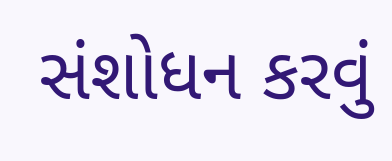સંશોધન કરવું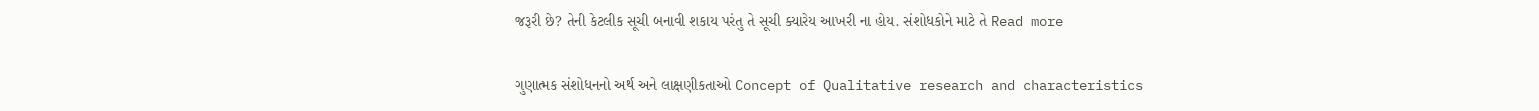જરૂરી છે? તેની કેટલીક સૂચી બનાવી શકાય પરંતુ તે સૂચી ક્યારેય આખરી ના હોય. સંશોધકોને માટે તે Read more

ગુણાત્મક સંશોધનનો અર્થ અને લાક્ષણીકતાઓ Concept of Qualitative research and characteristics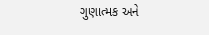ગુણાત્મક અને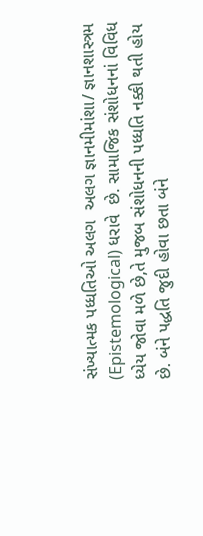સંખ્યાત્મક પધ્ધતિઓ અલગ  અલગ જ્ઞાનમીમાંશા/ જ્ઞાનશાસ્ત્રમ (Epistemological) ધરાવે  છે. સામાજિક સંશોધનનાં વિવિધ ધ્યેય જોવા મળે છે,તે મુજબ સંશોધનની પધ્ધતિ નક્કી થતી હોય છે. બંને પદ્ધતિ જુદી હોવા છતા બંને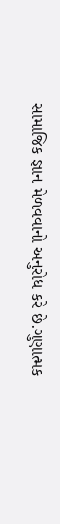સામાજિક જ્ઞાન મેળવવાનો અનુરોધ કરે છે.ગુણાત્મક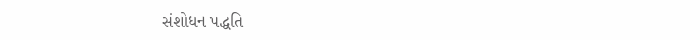સંશોધન પદ્ધતિ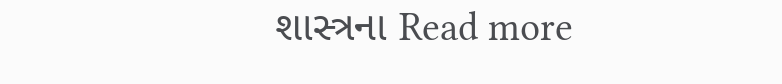શાસ્ત્રના Read more